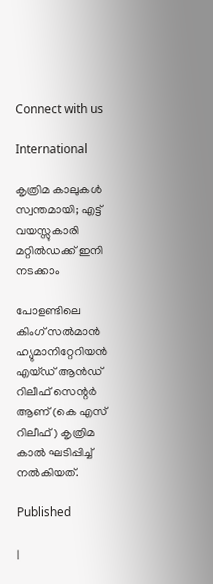Connect with us

International

കൃത്രിമ കാലുകള്‍ സ്വന്തമായി; എട്ട് വയസ്സുകാരി മറ്റില്‍ഡക്ക് ഇനി നടക്കാം

പോളണ്ടിലെ കിംഗ് സല്‍മാന്‍ ഹ്യുമാനിറ്റേറിയന്‍ എയ്ഡ് ആന്‍ഡ് റിലീഫ് സെന്റര്‍ ആണ് (കെ എസ് റിലീഫ്) കൃത്രിമ കാല്‍ ഘടിപ്പിച്ച് നല്‍കിയത്.

Published

|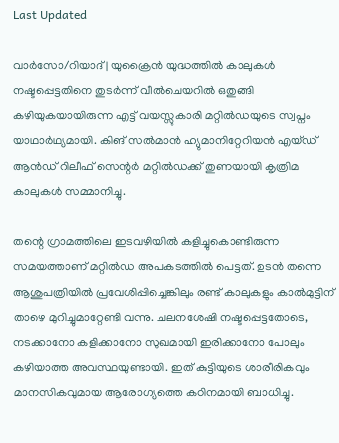Last Updated

വാര്‍സോ/റിയാദ് | യുക്രൈന്‍ യുദ്ധത്തില്‍ കാലുകള്‍ നഷ്ടപ്പെട്ടതിനെ തുടര്‍ന്ന് വീല്‍ചെയറില്‍ ഒതുങ്ങി കഴിയുകയായിരുന്ന എട്ട് വയസ്സുകാരി മറ്റില്‍ഡയുടെ സ്വപ്നം യാഥാര്‍ഥ്യമായി. കിങ് സല്‍മാന്‍ ഹ്യുമാനിറ്റേറിയന്‍ എയ്ഡ് ആന്‍ഡ് റിലീഫ് സെന്റര്‍ മറ്റില്‍ഡക്ക് തുണയായി കൃത്രിമ കാലുകള്‍ സമ്മാനിച്ചു.

തന്റെ ഗ്രാമത്തിലെ ഇടവഴിയില്‍ കളിച്ചുകൊണ്ടിരുന്ന സമയത്താണ് മറ്റില്‍ഡ അപകടത്തില്‍ പെട്ടത്. ഉടന്‍ തന്നെ ആശുപത്രിയില്‍ പ്രവേശിപ്പിച്ചെങ്കിലും രണ്ട് കാലുകളും കാല്‍മുട്ടിന് താഴെ മുറിച്ചുമാറ്റേണ്ടി വന്നു. ചലനശേഷി നഷ്ടപ്പെട്ടതോടെ, നടക്കാനോ കളിക്കാനോ സുഖമായി ഇരിക്കാനോ പോലും കഴിയാത്ത അവസ്ഥയുണ്ടായി. ഇത് കുട്ടിയുടെ ശാരീരികവും മാനസികവുമായ ആരോഗ്യത്തെ കഠിനമായി ബാധിച്ചു.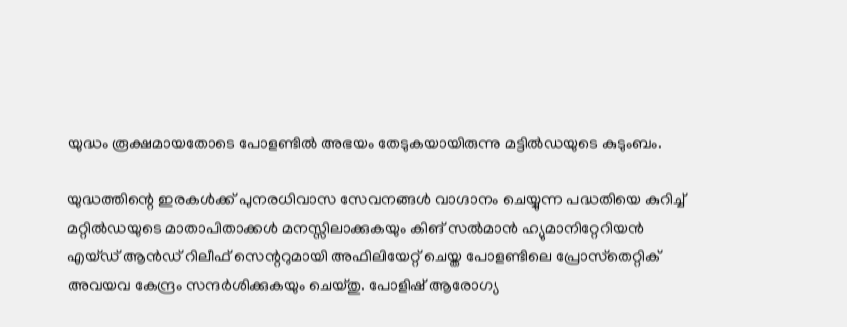യുദ്ധം രൂക്ഷമായതോടെ പോളണ്ടില്‍ അഭയം തേടുകയായിരുന്നു മട്ടില്‍ഡയുടെ കുടുംബം.

യുദ്ധത്തിന്റെ ഇരകള്‍ക്ക് പുനരധിവാസ സേവനങ്ങള്‍ വാഗ്ദാനം ചെയ്യുന്ന പദ്ധതിയെ കുറിച്ച് മറ്റില്‍ഡയുടെ മാതാപിതാക്കള്‍ മനസ്സിലാക്കുകയും കിങ് സല്‍മാന്‍ ഹ്യുമാനിറ്റേറിയന്‍ എയ്ഡ് ആന്‍ഡ് റിലീഫ് സെന്ററുമായി അഫിലിയേറ്റ് ചെയ്ത പോളണ്ടിലെ പ്രോസ്‌തെറ്റിക് അവയവ കേന്ദ്രം സന്ദര്‍ശിക്കുകയും ചെയ്തു. പോളിഷ് ആരോഗ്യ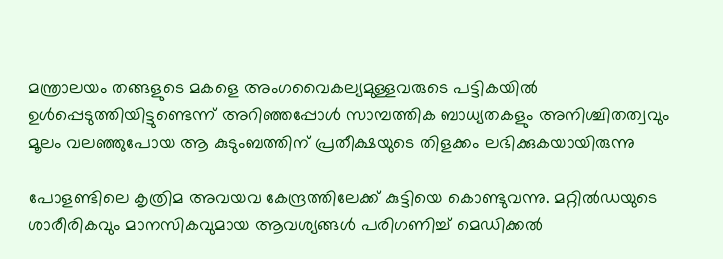മന്ത്രാലയം തങ്ങളുടെ മകളെ അംഗവൈകല്യമുള്ളവരുടെ പട്ടികയില്‍ ഉള്‍പ്പെടുത്തിയിട്ടുണ്ടെന്ന് അറിഞ്ഞപ്പോള്‍ സാമ്പത്തിക ബാധ്യതകളും അനിശ്ചിതത്വവും മൂലം വലഞ്ഞുപോയ ആ കുടുംബത്തിന് പ്രതീക്ഷയുടെ തിളക്കം ലഭിക്കുകയായിരുന്നു

പോളണ്ടിലെ കൃത്രിമ അവയവ കേന്ദ്രത്തിലേക്ക് കുട്ടിയെ കൊണ്ടുവന്നു. മറ്റില്‍ഡയുടെ ശാരീരികവും മാനസികവുമായ ആവശ്യങ്ങള്‍ പരിഗണിച്ച് മെഡിക്കല്‍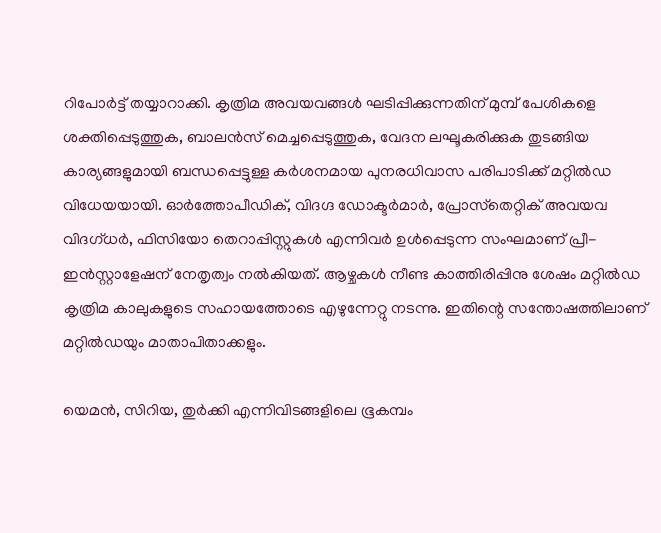റിപോര്‍ട്ട് തയ്യാറാക്കി. കൃത്രിമ അവയവങ്ങള്‍ ഘടിപ്പിക്കുന്നതിന് മുമ്പ് പേശികളെ ശക്തിപ്പെടുത്തുക, ബാലന്‍സ് മെച്ചപ്പെടുത്തുക, വേദന ലഘൂകരിക്കുക തുടങ്ങിയ കാര്യങ്ങളുമായി ബന്ധപ്പെട്ടുള്ള കര്‍ശനമായ പുനരധിവാസ പരിപാടിക്ക് മറ്റില്‍ഡ വിധേയയായി. ഓര്‍ത്തോപീഡിക്, വിദഗ്ദ ഡോക്ടര്‍മാര്‍, പ്രോസ്‌തെറ്റിക് അവയവ വിദഗ്ധര്‍, ഫിസിയോ തെറാപ്പിസ്റ്റുകള്‍ എന്നിവര്‍ ഉള്‍പ്പെടുന്ന സംഘമാണ് പ്രീ-ഇന്‍സ്റ്റാളേഷന് നേതൃത്വം നല്‍കിയത്. ആഴ്ചകള്‍ നീണ്ട കാത്തിരിപ്പിനു ശേഷം മറ്റില്‍ഡ കൃത്രിമ കാലുകളുടെ സഹായത്തോടെ എഴുന്നേറ്റു നടന്നു. ഇതിന്റെ സന്തോഷത്തിലാണ് മറ്റില്‍ഡയും മാതാപിതാക്കളും.

യെമന്‍, സിറിയ, തുര്‍ക്കി എന്നിവിടങ്ങളിലെ ഭൂകമ്പം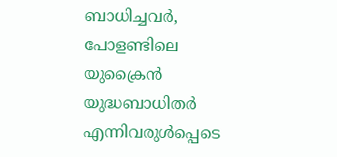ബാധിച്ചവര്‍, പോളണ്ടിലെ യുക്രൈന്‍ യുദ്ധബാധിതര്‍ എന്നിവരുള്‍പ്പെടെ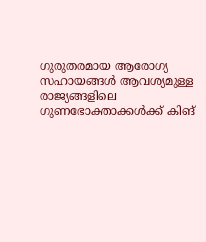ഗുരുതരമായ ആരോഗ്യ സഹായങ്ങള്‍ ആവശ്യമുള്ള രാജ്യങ്ങളിലെ ഗുണഭോക്താക്കള്‍ക്ക് കിങ്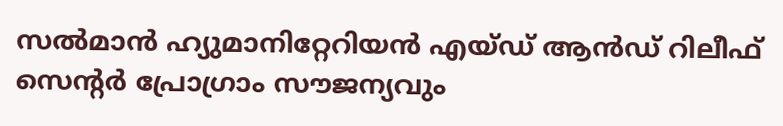സല്‍മാന്‍ ഹ്യുമാനിറ്റേറിയന്‍ എയ്ഡ് ആന്‍ഡ് റിലീഫ് സെന്റര്‍ പ്രോഗ്രാം സൗജന്യവും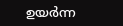ഉയര്‍ന്ന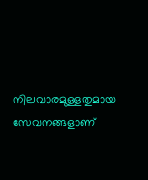നിലവാരമുള്ളതുമായ സേവനങ്ങളാണ്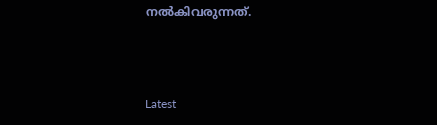നല്‍കിവരുന്നത്.



Latest